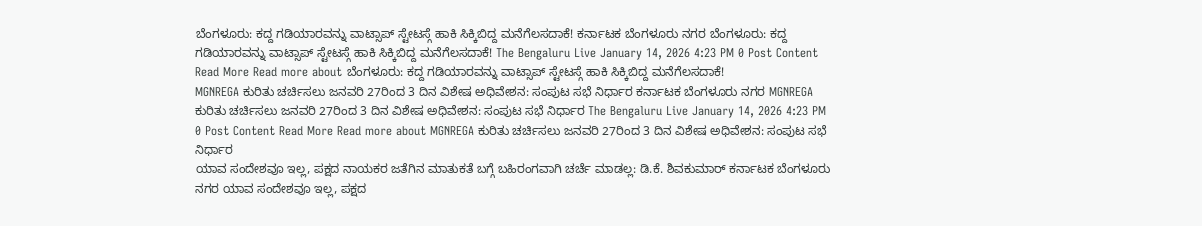ಬೆಂಗಳೂರು: ಕದ್ದ ಗಡಿಯಾರವನ್ನು ವಾಟ್ಸಾಪ್ ಸ್ಟೇಟಸ್ಗೆ ಹಾಕಿ ಸಿಕ್ಕಿಬಿದ್ದ ಮನೆಗೆಲಸದಾಕೆ! ಕರ್ನಾಟಕ ಬೆಂಗಳೂರು ನಗರ ಬೆಂಗಳೂರು: ಕದ್ದ ಗಡಿಯಾರವನ್ನು ವಾಟ್ಸಾಪ್ ಸ್ಟೇಟಸ್ಗೆ ಹಾಕಿ ಸಿಕ್ಕಿಬಿದ್ದ ಮನೆಗೆಲಸದಾಕೆ! The Bengaluru Live January 14, 2026 4:23 PM 0 Post Content Read More Read more about ಬೆಂಗಳೂರು: ಕದ್ದ ಗಡಿಯಾರವನ್ನು ವಾಟ್ಸಾಪ್ ಸ್ಟೇಟಸ್ಗೆ ಹಾಕಿ ಸಿಕ್ಕಿಬಿದ್ದ ಮನೆಗೆಲಸದಾಕೆ!
MGNREGA ಕುರಿತು ಚರ್ಚಿಸಲು ಜನವರಿ 27ರಿಂದ 3 ದಿನ ವಿಶೇಷ ಅಧಿವೇಶನ: ಸಂಪುಟ ಸಭೆ ನಿರ್ಧಾರ ಕರ್ನಾಟಕ ಬೆಂಗಳೂರು ನಗರ MGNREGA ಕುರಿತು ಚರ್ಚಿಸಲು ಜನವರಿ 27ರಿಂದ 3 ದಿನ ವಿಶೇಷ ಅಧಿವೇಶನ: ಸಂಪುಟ ಸಭೆ ನಿರ್ಧಾರ The Bengaluru Live January 14, 2026 4:23 PM 0 Post Content Read More Read more about MGNREGA ಕುರಿತು ಚರ್ಚಿಸಲು ಜನವರಿ 27ರಿಂದ 3 ದಿನ ವಿಶೇಷ ಅಧಿವೇಶನ: ಸಂಪುಟ ಸಭೆ ನಿರ್ಧಾರ
ಯಾವ ಸಂದೇಶವೂ ಇಲ್ಲ, ಪಕ್ಷದ ನಾಯಕರ ಜತೆಗಿನ ಮಾತುಕತೆ ಬಗ್ಗೆ ಬಹಿರಂಗವಾಗಿ ಚರ್ಚೆ ಮಾಡಲ್ಲ: ಡಿ.ಕೆ. ಶಿವಕುಮಾರ್ ಕರ್ನಾಟಕ ಬೆಂಗಳೂರು ನಗರ ಯಾವ ಸಂದೇಶವೂ ಇಲ್ಲ, ಪಕ್ಷದ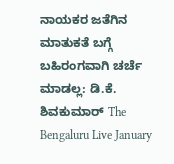ನಾಯಕರ ಜತೆಗಿನ ಮಾತುಕತೆ ಬಗ್ಗೆ ಬಹಿರಂಗವಾಗಿ ಚರ್ಚೆ ಮಾಡಲ್ಲ: ಡಿ.ಕೆ. ಶಿವಕುಮಾರ್ The Bengaluru Live January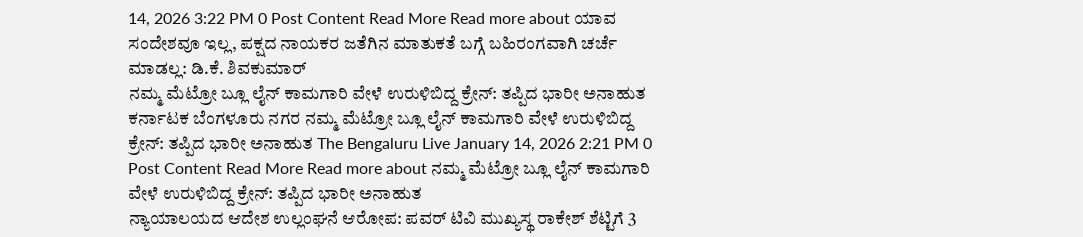14, 2026 3:22 PM 0 Post Content Read More Read more about ಯಾವ ಸಂದೇಶವೂ ಇಲ್ಲ, ಪಕ್ಷದ ನಾಯಕರ ಜತೆಗಿನ ಮಾತುಕತೆ ಬಗ್ಗೆ ಬಹಿರಂಗವಾಗಿ ಚರ್ಚೆ ಮಾಡಲ್ಲ: ಡಿ.ಕೆ. ಶಿವಕುಮಾರ್
ನಮ್ಮ ಮೆಟ್ರೋ ಬ್ಲೂ ಲೈನ್ ಕಾಮಗಾರಿ ವೇಳೆ ಉರುಳಿಬಿದ್ದ ಕ್ರೇನ್: ತಪ್ಪಿದ ಭಾರೀ ಅನಾಹುತ ಕರ್ನಾಟಕ ಬೆಂಗಳೂರು ನಗರ ನಮ್ಮ ಮೆಟ್ರೋ ಬ್ಲೂ ಲೈನ್ ಕಾಮಗಾರಿ ವೇಳೆ ಉರುಳಿಬಿದ್ದ ಕ್ರೇನ್: ತಪ್ಪಿದ ಭಾರೀ ಅನಾಹುತ The Bengaluru Live January 14, 2026 2:21 PM 0 Post Content Read More Read more about ನಮ್ಮ ಮೆಟ್ರೋ ಬ್ಲೂ ಲೈನ್ ಕಾಮಗಾರಿ ವೇಳೆ ಉರುಳಿಬಿದ್ದ ಕ್ರೇನ್: ತಪ್ಪಿದ ಭಾರೀ ಅನಾಹುತ
ನ್ಯಾಯಾಲಯದ ಆದೇಶ ಉಲ್ಲಂಘನೆ ಆರೋಪ: ಪವರ್ ಟಿವಿ ಮುಖ್ಯಸ್ಥ ರಾಕೇಶ್ ಶೆಟ್ಟಿಗೆ 3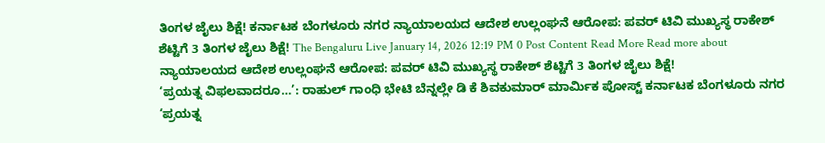ತಿಂಗಳ ಜೈಲು ಶಿಕ್ಷೆ! ಕರ್ನಾಟಕ ಬೆಂಗಳೂರು ನಗರ ನ್ಯಾಯಾಲಯದ ಆದೇಶ ಉಲ್ಲಂಘನೆ ಆರೋಪ: ಪವರ್ ಟಿವಿ ಮುಖ್ಯಸ್ಥ ರಾಕೇಶ್ ಶೆಟ್ಟಿಗೆ 3 ತಿಂಗಳ ಜೈಲು ಶಿಕ್ಷೆ! The Bengaluru Live January 14, 2026 12:19 PM 0 Post Content Read More Read more about ನ್ಯಾಯಾಲಯದ ಆದೇಶ ಉಲ್ಲಂಘನೆ ಆರೋಪ: ಪವರ್ ಟಿವಿ ಮುಖ್ಯಸ್ಥ ರಾಕೇಶ್ ಶೆಟ್ಟಿಗೆ 3 ತಿಂಗಳ ಜೈಲು ಶಿಕ್ಷೆ!
‘ಪ್ರಯತ್ನ ವಿಫಲವಾದರೂ…’: ರಾಹುಲ್ ಗಾಂಧಿ ಭೇಟಿ ಬೆನ್ನಲ್ಲೇ ಡಿ ಕೆ ಶಿವಕುಮಾರ್ ಮಾರ್ಮಿಕ ಪೋಸ್ಟ್ ಕರ್ನಾಟಕ ಬೆಂಗಳೂರು ನಗರ ‘ಪ್ರಯತ್ನ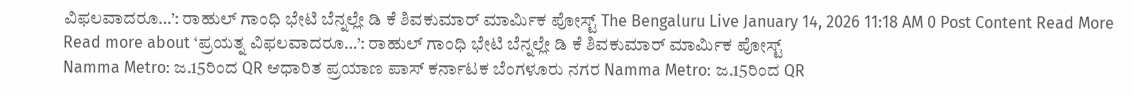ವಿಫಲವಾದರೂ…’: ರಾಹುಲ್ ಗಾಂಧಿ ಭೇಟಿ ಬೆನ್ನಲ್ಲೇ ಡಿ ಕೆ ಶಿವಕುಮಾರ್ ಮಾರ್ಮಿಕ ಪೋಸ್ಟ್ The Bengaluru Live January 14, 2026 11:18 AM 0 Post Content Read More Read more about ‘ಪ್ರಯತ್ನ ವಿಫಲವಾದರೂ…’: ರಾಹುಲ್ ಗಾಂಧಿ ಭೇಟಿ ಬೆನ್ನಲ್ಲೇ ಡಿ ಕೆ ಶಿವಕುಮಾರ್ ಮಾರ್ಮಿಕ ಪೋಸ್ಟ್
Namma Metro: ಜ.15ರಿಂದ QR ಆಧಾರಿತ ಪ್ರಯಾಣ ಪಾಸ್ ಕರ್ನಾಟಕ ಬೆಂಗಳೂರು ನಗರ Namma Metro: ಜ.15ರಿಂದ QR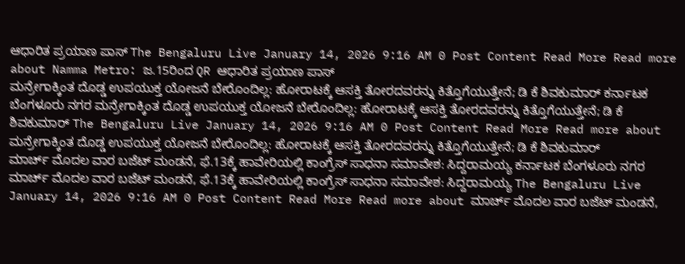ಆಧಾರಿತ ಪ್ರಯಾಣ ಪಾಸ್ The Bengaluru Live January 14, 2026 9:16 AM 0 Post Content Read More Read more about Namma Metro: ಜ.15ರಿಂದ QR ಆಧಾರಿತ ಪ್ರಯಾಣ ಪಾಸ್
ಮನ್ರೇಗಾಕ್ಕಿಂತ ದೊಡ್ಡ ಉಪಯುಕ್ತ ಯೋಜನೆ ಬೇರೊಂದಿಲ್ಲ: ಹೋರಾಟಕ್ಕೆ ಆಸಕ್ತಿ ತೋರದವರನ್ನು ಕಿತ್ತೊಗೆಯುತ್ತೇನೆ; ಡಿ ಕೆ ಶಿವಕುಮಾರ್ ಕರ್ನಾಟಕ ಬೆಂಗಳೂರು ನಗರ ಮನ್ರೇಗಾಕ್ಕಿಂತ ದೊಡ್ಡ ಉಪಯುಕ್ತ ಯೋಜನೆ ಬೇರೊಂದಿಲ್ಲ: ಹೋರಾಟಕ್ಕೆ ಆಸಕ್ತಿ ತೋರದವರನ್ನು ಕಿತ್ತೊಗೆಯುತ್ತೇನೆ; ಡಿ ಕೆ ಶಿವಕುಮಾರ್ The Bengaluru Live January 14, 2026 9:16 AM 0 Post Content Read More Read more about ಮನ್ರೇಗಾಕ್ಕಿಂತ ದೊಡ್ಡ ಉಪಯುಕ್ತ ಯೋಜನೆ ಬೇರೊಂದಿಲ್ಲ: ಹೋರಾಟಕ್ಕೆ ಆಸಕ್ತಿ ತೋರದವರನ್ನು ಕಿತ್ತೊಗೆಯುತ್ತೇನೆ; ಡಿ ಕೆ ಶಿವಕುಮಾರ್
ಮಾರ್ಚ್ ಮೊದಲ ವಾರ ಬಜೆಟ್ ಮಂಡನೆ, ಫೆ.13ಕ್ಕೆ ಹಾವೇರಿಯಲ್ಲಿ ಕಾಂಗ್ರೆಸ್ ಸಾಧನಾ ಸಮಾವೇಶ: ಸಿದ್ದರಾಮಯ್ಯ ಕರ್ನಾಟಕ ಬೆಂಗಳೂರು ನಗರ ಮಾರ್ಚ್ ಮೊದಲ ವಾರ ಬಜೆಟ್ ಮಂಡನೆ, ಫೆ.13ಕ್ಕೆ ಹಾವೇರಿಯಲ್ಲಿ ಕಾಂಗ್ರೆಸ್ ಸಾಧನಾ ಸಮಾವೇಶ: ಸಿದ್ದರಾಮಯ್ಯ The Bengaluru Live January 14, 2026 9:16 AM 0 Post Content Read More Read more about ಮಾರ್ಚ್ ಮೊದಲ ವಾರ ಬಜೆಟ್ ಮಂಡನೆ,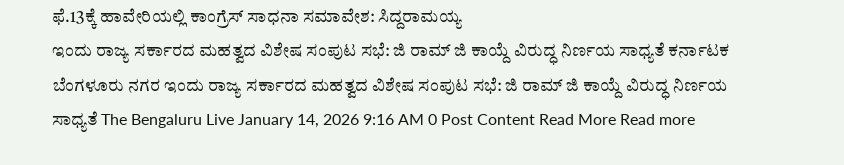ಫೆ.13ಕ್ಕೆ ಹಾವೇರಿಯಲ್ಲಿ ಕಾಂಗ್ರೆಸ್ ಸಾಧನಾ ಸಮಾವೇಶ: ಸಿದ್ದರಾಮಯ್ಯ
ಇಂದು ರಾಜ್ಯ ಸರ್ಕಾರದ ಮಹತ್ವದ ವಿಶೇಷ ಸಂಪುಟ ಸಭೆ: ಜಿ ರಾಮ್ ಜಿ ಕಾಯ್ದೆ ವಿರುದ್ಧ ನಿರ್ಣಯ ಸಾಧ್ಯತೆ ಕರ್ನಾಟಕ ಬೆಂಗಳೂರು ನಗರ ಇಂದು ರಾಜ್ಯ ಸರ್ಕಾರದ ಮಹತ್ವದ ವಿಶೇಷ ಸಂಪುಟ ಸಭೆ: ಜಿ ರಾಮ್ ಜಿ ಕಾಯ್ದೆ ವಿರುದ್ಧ ನಿರ್ಣಯ ಸಾಧ್ಯತೆ The Bengaluru Live January 14, 2026 9:16 AM 0 Post Content Read More Read more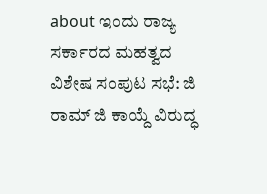about ಇಂದು ರಾಜ್ಯ ಸರ್ಕಾರದ ಮಹತ್ವದ ವಿಶೇಷ ಸಂಪುಟ ಸಭೆ: ಜಿ ರಾಮ್ ಜಿ ಕಾಯ್ದೆ ವಿರುದ್ಧ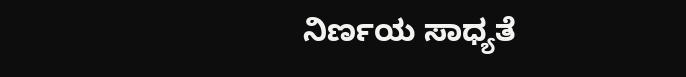ನಿರ್ಣಯ ಸಾಧ್ಯತೆ